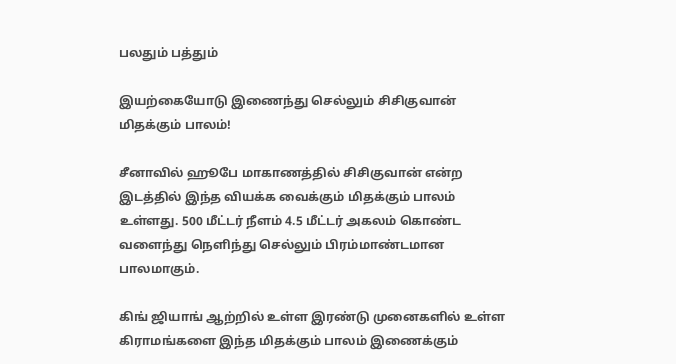பலதும் பத்தும்

இயற்கையோடு இணைந்து செல்லும் சிசிகுவான் மிதக்கும் பாலம்!

சீனாவில் ஹூபே மாகாணத்தில் சிசிகுவான் என்ற இடத்தில் இந்த வியக்க வைக்கும் மிதக்கும் பாலம் உள்ளது. 500 மீட்டர் நீளம் 4.5 மீட்டர் அகலம் கொண்ட வளைந்து நெளிந்து செல்லும் பிரம்மாண்டமான பாலமாகும்.

கிங் ஜியாங் ஆற்றில் உள்ள இரண்டு முனைகளில் உள்ள கிராமங்களை இந்த மிதக்கும் பாலம் இணைக்கும்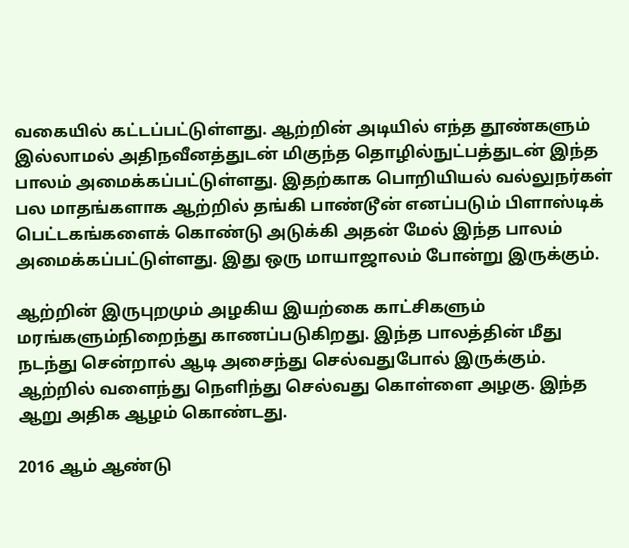வகையில் கட்டப்பட்டுள்ளது. ஆற்றின் அடியில் எந்த தூண்களும் இல்லாமல் அதிநவீனத்துடன் மிகுந்த தொழில்நுட்பத்துடன் இந்த பாலம் அமைக்கப்பட்டுள்ளது. இதற்காக பொறியியல் வல்லுநர்கள் பல மாதங்களாக ஆற்றில் தங்கி பாண்டூன் எனப்படும் பிளாஸ்டிக் பெட்டகங்களைக் கொண்டு அடுக்கி அதன் மேல் இந்த பாலம் அமைக்கப்பட்டுள்ளது. இது ஒரு மாயாஜாலம் போன்று இருக்கும்.

ஆற்றின் இருபுறமும் அழகிய இயற்கை காட்சிகளும் மரங்களும்நிறைந்து காணப்படுகிறது. இந்த பாலத்தின் மீது நடந்து சென்றால் ஆடி அசைந்து செல்வதுபோல் இருக்கும். ஆற்றில் வளைந்து நெளிந்து செல்வது கொள்ளை அழகு. இந்த ஆறு அதிக ஆழம் கொண்டது.

2016 ஆம் ஆண்டு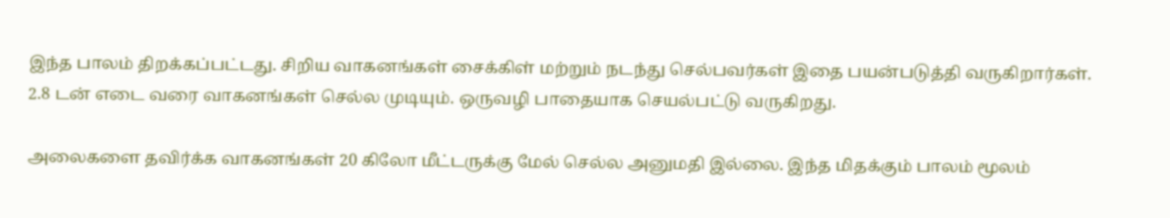இந்த பாலம் திறக்கப்பட்டது. சிறிய வாகனங்கள் சைக்கிள் மற்றும் நடந்து செல்பவர்கள் இதை பயன்படுத்தி வருகிறார்கள். 2.8 டன் எடை வரை வாகனங்கள் செல்ல முடியும். ஒருவழி பாதையாக செயல்பட்டு வருகிறது.

அலைகளை தவிர்க்க வாகனங்கள் 20 கிலோ மீட்டருக்கு மேல் செல்ல அனுமதி இல்லை. இந்த மிதக்கும் பாலம் மூலம்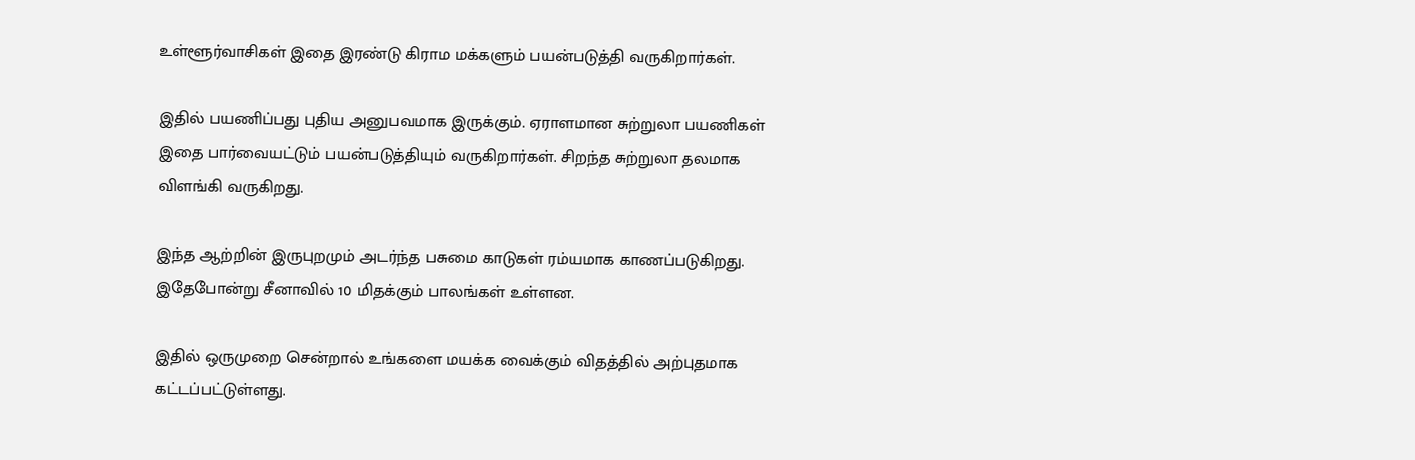உள்ளூர்வாசிகள் இதை இரண்டு கிராம மக்களும் பயன்படுத்தி வருகிறார்கள்.

இதில் பயணிப்பது புதிய அனுபவமாக இருக்கும். ஏராளமான சுற்றுலா பயணிகள் இதை பார்வையட்டும் பயன்படுத்தியும் வருகிறார்கள். சிறந்த சுற்றுலா தலமாக விளங்கி வருகிறது.

இந்த ஆற்றின் இருபுறமும் அடர்ந்த பசுமை காடுகள் ரம்யமாக காணப்படுகிறது. இதேபோன்று சீனாவில் 10 மிதக்கும் பாலங்கள் உள்ளன.

இதில் ஒருமுறை சென்றால் உங்களை மயக்க வைக்கும் விதத்தில் அற்புதமாக கட்டப்பட்டுள்ளது.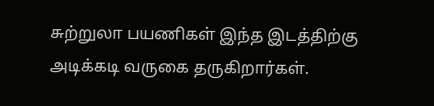சுற்றுலா பயணிகள் இந்த இடத்திற்கு அடிக்கடி வருகை தருகிறார்கள்.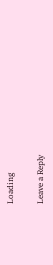Loading

Leave a Reply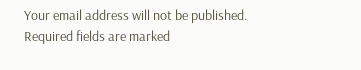Your email address will not be published. Required fields are marked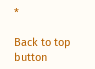*

Back to top button